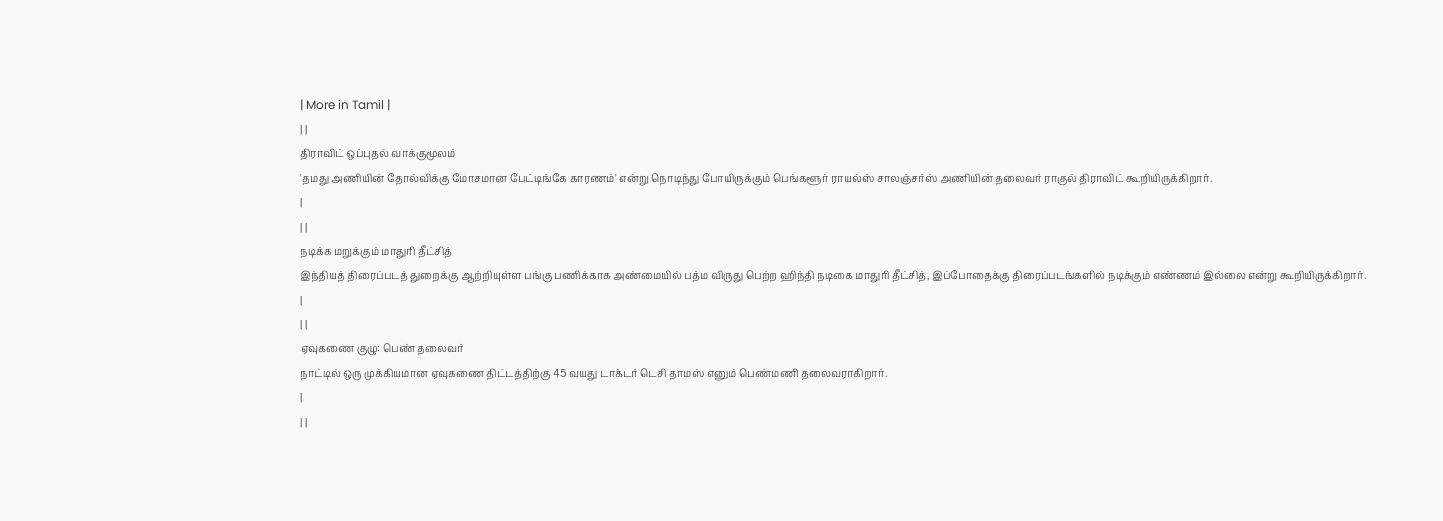| More in Tamil |
| |
திராவிட் ஒப்புதல் வாக்குமூலம்
'தமது அணியின் தோல்விக்கு மோசமான பேட்டிங்கே காரணம்' என்று நொடிந்து போயிருக்கும் பெங்களூர் ராயல்ஸ் சாலஞ்சர்ஸ் அணியின் தலைவர் ராகுல் திராவிட் கூறியிருக்கிறார்.
|
| |
நடிக்க மறுக்கும் மாதுரி தீட்சித்
இந்தியத் திரைப்படத் துறைக்கு ஆற்றியுள்ள பங்கு பணிக்காக அண்மையில் பத்ம விருது பெற்ற ஹிந்தி நடிகை மாதுரி தீட்சித், இப்போதைக்கு திரைப்படங்களில் நடிக்கும் எண்ணம் இல்லை என்று கூறியிருக்கிறார்.
|
| |
ஏவுகணை குழு: பெண் தலைவர்
நாட்டில் ஒரு முக்கியமான ஏவுகணை திட்டத்திற்கு 45 வயது டாக்டர் டெசி தாமஸ் எனும் பெண்மணி தலைவராகிறார்.
|
| |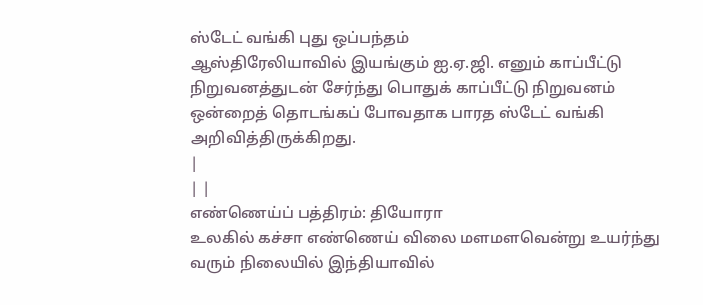ஸ்டேட் வங்கி புது ஒப்பந்தம்
ஆஸ்திரேலியாவில் இயங்கும் ஐ.ஏ.ஜி. எனும் காப்பீட்டு நிறுவனத்துடன் சேர்ந்து பொதுக் காப்பீட்டு நிறுவனம் ஒன்றைத் தொடங்கப் போவதாக பாரத ஸ்டேட் வங்கி அறிவித்திருக்கிறது.
|
| |
எண்ணெய்ப் பத்திரம்: தியோரா
உலகில் கச்சா எண்ணெய் விலை மளமளவென்று உயர்ந்து வரும் நிலையில் இந்தியாவில்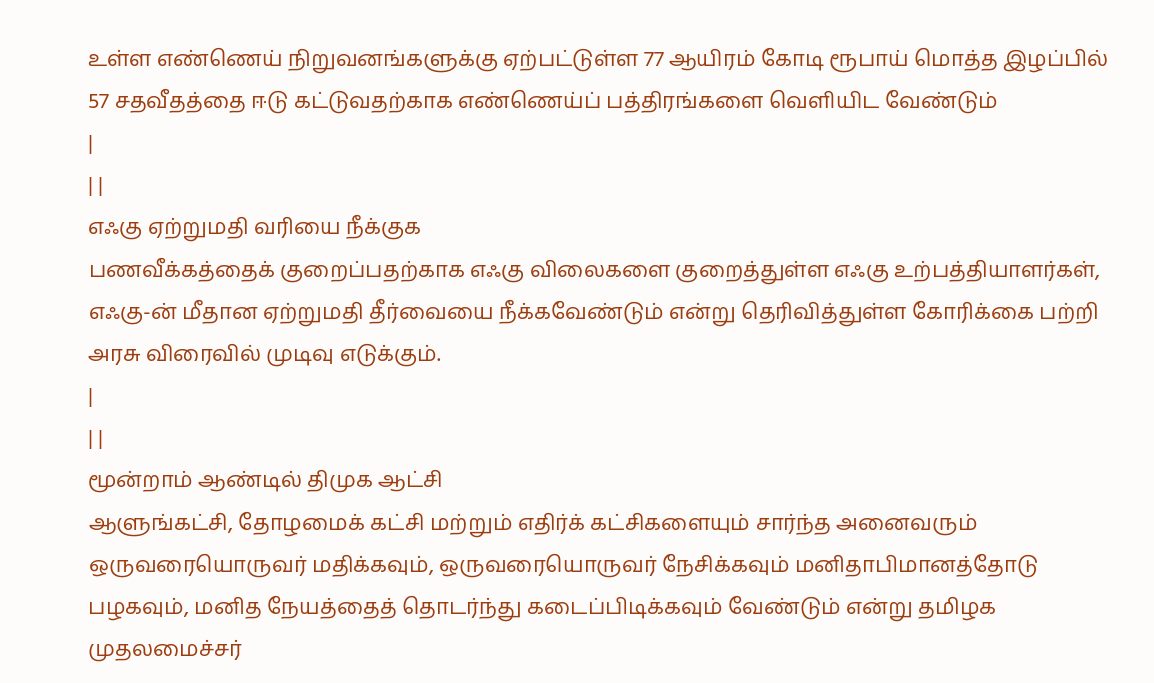உள்ள எண்ணெய் நிறுவனங்களுக்கு ஏற்பட்டுள்ள 77 ஆயிரம் கோடி ரூபாய் மொத்த இழப்பில் 57 சதவீதத்தை ஈடு கட்டுவதற்காக எண்ணெய்ப் பத்திரங்களை வெளியிட வேண்டும்
|
| |
எஃகு ஏற்றுமதி வரியை நீக்குக
பணவீக்கத்தைக் குறைப்பதற்காக எஃகு விலைகளை குறைத்துள்ள எஃகு உற்பத்தியாளர்கள், எஃகு-ன் மீதான ஏற்றுமதி தீர்வையை நீக்கவேண்டும் என்று தெரிவித்துள்ள கோரிக்கை பற்றி அரசு விரைவில் முடிவு எடுக்கும்.
|
| |
மூன்றாம் ஆண்டில் திமுக ஆட்சி
ஆளுங்கட்சி, தோழமைக் கட்சி மற்றும் எதிர்க் கட்சிகளையும் சார்ந்த அனைவரும் ஒருவரையொருவர் மதிக்கவும், ஒருவரையொருவர் நேசிக்கவும் மனிதாபிமானத்தோடு பழகவும், மனித நேயத்தைத் தொடர்ந்து கடைப்பிடிக்கவும் வேண்டும் என்று தமிழக முதலமைச்சர்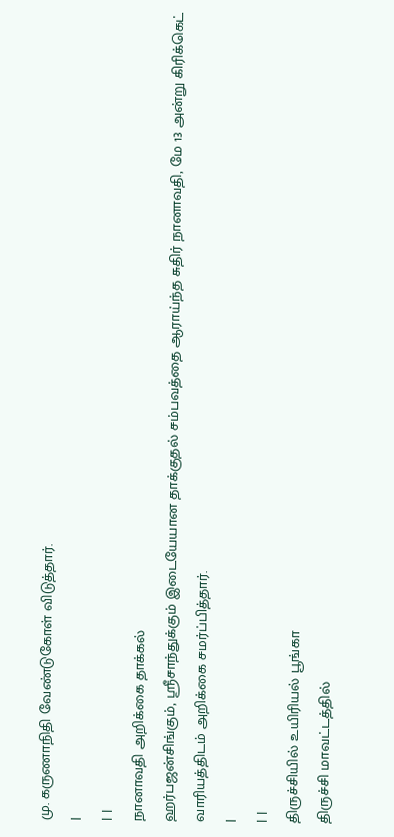மு. கருணாநிதி வேண்டுகோள் விடுத்தார்.
|
| |
நானாவதி அறிக்கை தாக்கல்
ஹர்பஜன்சிங்கும், ஸ்ரீசாந்துக்கும் இடையேயான தாக்குதல் சம்பவத்தை ஆராய்ந்த சுதிர் நானாவதி, மே 13 அன்று கிரிக்கெட் வாரியத்திடம் அறிக்கை சமர்ப்பித்தார்.
|
| |
திருச்சியில் உயிரியல் பூங்கா
திருச்சி மாவட்டத்தில்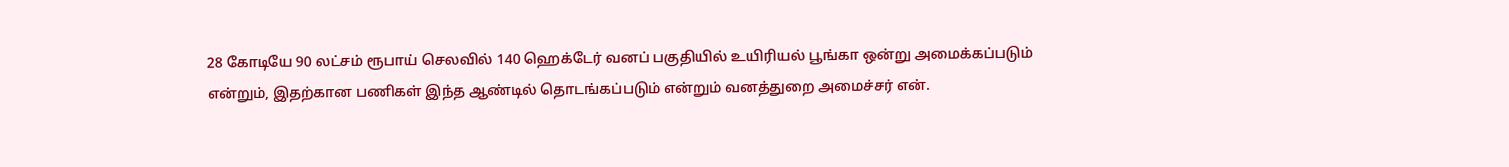28 கோடியே 90 லட்சம் ரூபாய் செலவில் 140 ஹெக்டேர் வனப் பகுதியில் உயிரியல் பூங்கா ஒன்று அமைக்கப்படும் என்றும், இதற்கான பணிகள் இந்த ஆண்டில் தொடங்கப்படும் என்றும் வனத்துறை அமைச்சர் என்.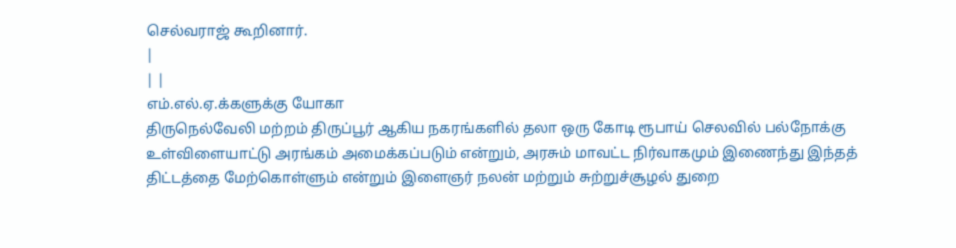செல்வராஜ் கூறினார்.
|
| |
எம்.எல்.ஏ.க்களுக்கு யோகா
திருநெல்வேலி மற்றம் திருப்பூர் ஆகிய நகரங்களில் தலா ஒரு கோடி ரூபாய் செலவில் பல்நோக்கு உள்விளையாட்டு அரங்கம் அமைக்கப்படும் என்றும், அரசும் மாவட்ட நிர்வாகமும் இணைந்து இந்தத் திட்டத்தை மேற்கொள்ளும் என்றும் இளைஞர் நலன் மற்றும் சுற்றுச்சூழல் துறை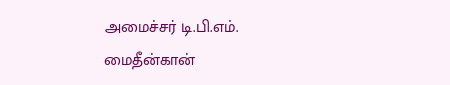அமைச்சர் டி.பி.எம். மைதீன்கான்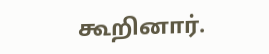கூறினார்.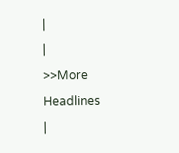|
|
>>More Headlines
|